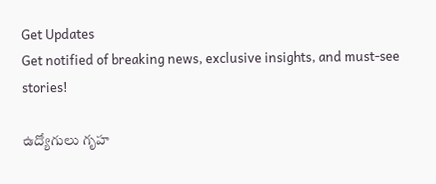Get Updates
Get notified of breaking news, exclusive insights, and must-see stories!

ఉద్యోగులు గృహ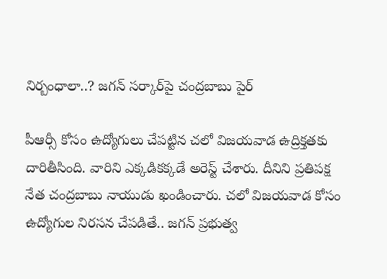నిర్బంధాలా..? జగన్ సర్కార్‌పై చంద్రబాబు పైర్

పీఆర్సీ కోసం ఉద్యోగులు చేపట్టిన చలో విజయవాడ ఉద్రిక్తతకు దారితీసింది. వారిని ఎక్కడికక్కడే అరెస్ట్ చేశారు. దీనిని ప్రతిపక్ష నేత చంద్రబాబు నాయుడు ఖండించారు. చలో విజయవాడ కోసం ఉద్యోగుల నిరసన చేపడితే.. జగన్ ప్రభుత్వ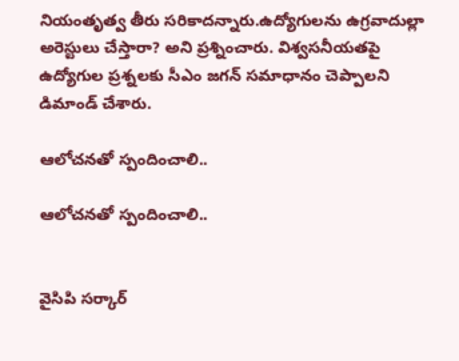నియంతృత్వ తీరు సరికాదన్నారు.ఉద్యోగులను ఉగ్రవాదుల్లా అరెస్టులు చేస్తారా? అని ప్రశ్నించారు. విశ్వసనీయతపై ఉద్యోగుల ప్రశ్నలకు సీఎం జగన్ సమాధానం చెప్పాలని డిమాండ్ చేశారు.

ఆలోచనతో స్పందించాలి..

ఆలోచనతో స్పందించాలి..


వైసిపి సర్కార్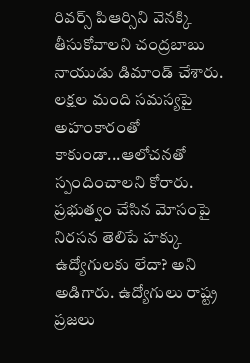రివర్స్ పిఆర్సిని వెనక్కి తీసుకోవాలని చంద్రబాబు నాయుడు డిమాండ్ చేశారు. లక్షల మంది సమస్యపై అహంకారంతో కాకుండా...ఆలోచనతో స్పందించాలని కోరారు. ప్రభుత్వం చేసిన మోసంపై నిరసన తెలిపే హక్కు ఉద్యోగులకు లేదా? అని అడిగారు. ఉద్యోగులు రాష్ట్ర ప్రజలు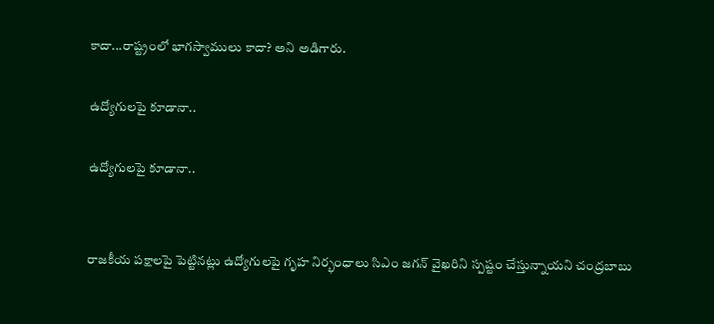కాదా...రాష్ట్రంలో భాగస్వాములు కాదా? అని అడిగారు.

ఉద్యోగులపై కూడానా..

ఉద్యోగులపై కూడానా..


రాజకీయ పక్షాలపై పెట్టినట్లు ఉద్యోగులపై గృహ‌ నిర్భంధాలు సిఎం జగన్ వైఖరిని స్పష్టం చేస్తున్నాయని చంద్రబాబు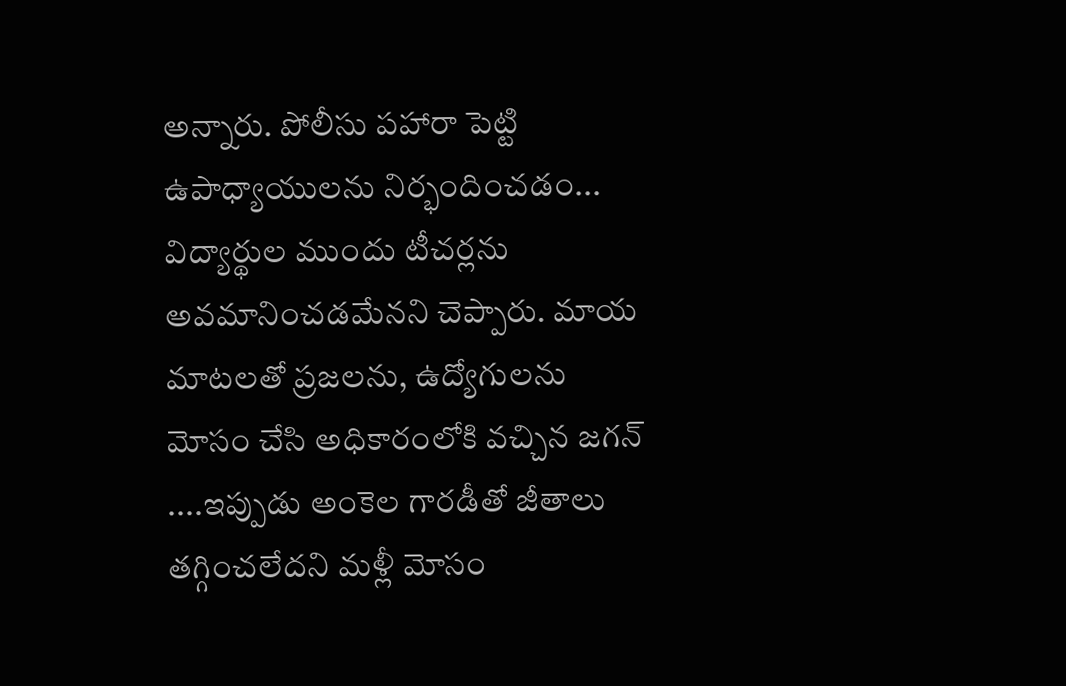అన్నారు. పోలీసు పహారా పెట్టి ఉపాధ్యాయులను నిర్భందించడం... విద్యార్థుల ముందు టీచర్లను అవమానించడమేనని చెప్పారు. మాయ మాటలతో ప్రజలను, ఉద్యోగులను మోసం చేసి అధికారంలోకి వచ్చిన జగన్ ....ఇప్పుడు అంకెల గారడీతో జీతాలు తగ్గించలేదని మళ్లీ మోసం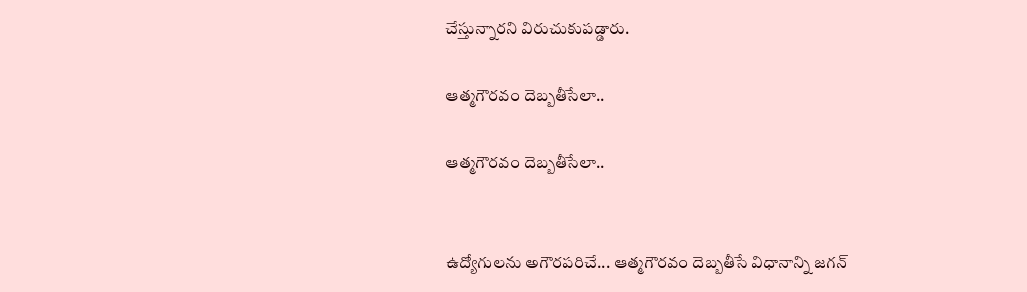చేస్తున్నారని విరుచుకుపడ్డారు.

ఆత్మగౌరవం దెబ్బతీసేలా..

ఆత్మగౌరవం దెబ్బతీసేలా..


ఉద్యోగుల‌ను అగౌర‌ప‌రిచే... ఆత్మ‌గౌర‌వం దెబ్బ‌తీసే విధానాన్ని జ‌గ‌న్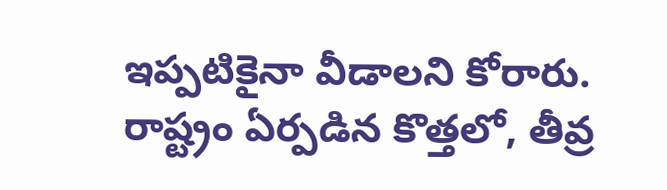ఇప్ప‌టికైనా వీడాలని కోరారు. రాష్ట్రం ఏర్పడిన కొత్తలో, తీవ్ర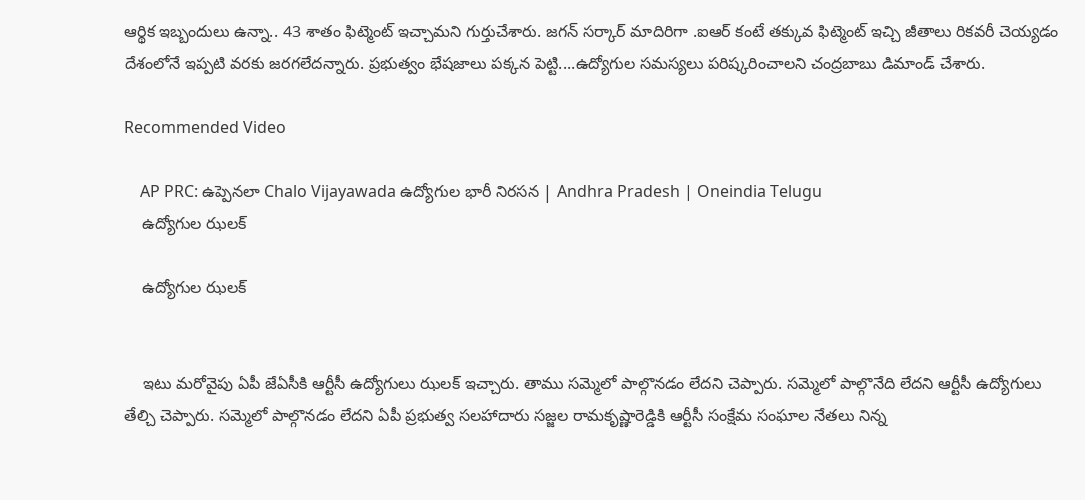ఆర్థిక ఇబ్బందులు ఉన్నా.. 43 శాతం ఫిట్మెంట్ ఇచ్చామని గుర్తుచేశారు. జగన్ సర్కార్ మాదిరిగా .ఐఆర్ కంటే తక్కువ ఫిట్మెంట్ ఇచ్చి జీతాలు రికవరీ చెయ్యడం దేశంలోనే ఇప్పటి వరకు జరగలేదన్నారు. ప్రభుత్వం భేషజాలు పక్కన పెట్టి....ఉద్యోగుల సమస్యలు పరిష్కరించాలని చంద్రబాబు డిమాండ్ చేశారు.

Recommended Video

    AP PRC: ఉప్పెనలా Chalo Vijayawada ఉద్యోగుల భారీ నిరసన | Andhra Pradesh | Oneindia Telugu
    ఉద్యోగుల ఝలక్

    ఉద్యోగుల ఝలక్


    ఇటు మరోవైపు ఏపీ జేఏసీకి ఆర్టీసీ ఉద్యోగులు ఝలక్ ఇచ్చారు. తాము సమ్మెలో పాల్గొనడం లేదని చెప్పారు. సమ్మెలో పాల్గొనేది లేదని ఆర్టీసీ ఉద్యోగులు తేల్చి చెప్పారు. సమ్మెలో పాల్గొనడం లేదని ఏపీ ప్రభుత్వ సలహాదారు సజ్జల రామకృష్ణారెడ్డికి ఆర్టీసీ సంక్షేమ సంఘాల నేతలు నిన్న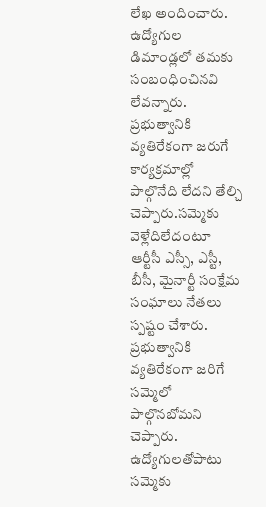లేఖ అందించారు. ఉద్యోగుల డిమాండ్లలో తమకు సంబంధించినవి లేవన్నారు. ప్రభుత్వానికి వ్యతిరేకంగా జరుగే కార్యక్రమాల్లో పాల్గొనేది లేదని తేల్చి చెప్పారు.సమ్మెకు వెళ్లేదిలేదంటూ ఆర్టీసీ ఎస్సీ, ఎస్టీ, బీసీ, మైనార్టీ సంక్షేమ సంఘాలు నేతలు స్పష్టం చేశారు. ప్రభుత్వానికి వ్యతిరేకంగా జరిగే సమ్మెలో పాల్గొనబోమని చెప్పారు. ఉద్యోగులతోపాటు సమ్మెకు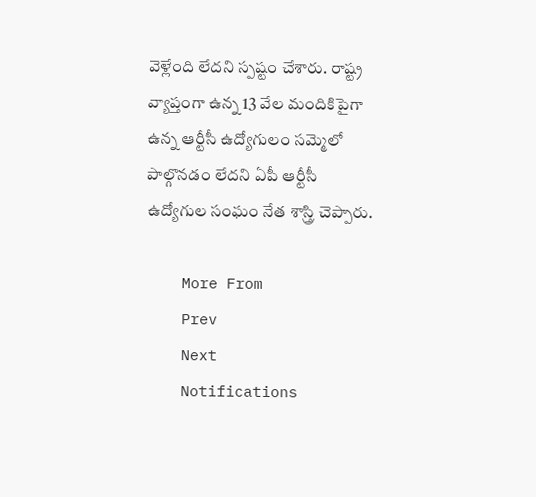వెళ్లేంది లేదని స్పష్టం చేశారు. రాష్ట్ర వ్యాప్తంగా ఉన్న 13 వేల మందికిపైగా ఉన్న ఆర్టీసీ ఉద్యోగులం సమ్మెలో పాల్గొనడం లేదని ఏపీ ఆర్టీసీ ఉద్యోగుల సంఘం నేత శాస్త్రి చెప్పారు.

    More From
    Prev
    Next
    Notifications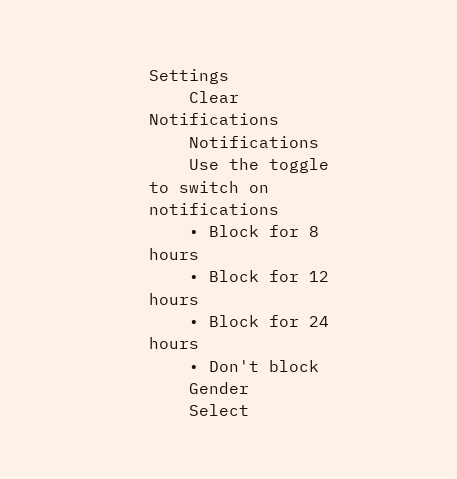Settings
    Clear Notifications
    Notifications
    Use the toggle to switch on notifications
    • Block for 8 hours
    • Block for 12 hours
    • Block for 24 hours
    • Don't block
    Gender
    Select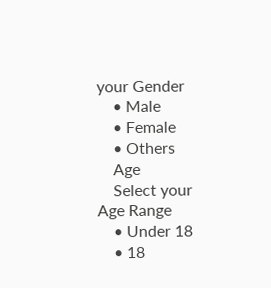your Gender
    • Male
    • Female
    • Others
    Age
    Select your Age Range
    • Under 18
    • 18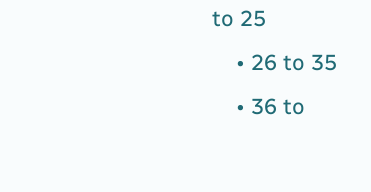to 25
    • 26 to 35
    • 36 to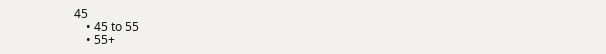45
    • 45 to 55
    • 55+